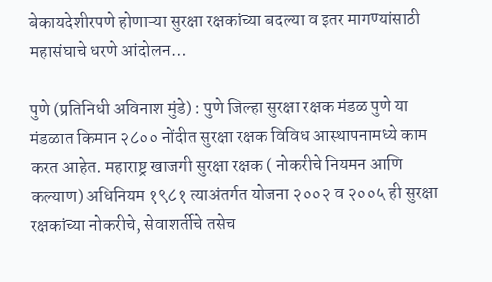बेकायदेशीरपणे होणाऱ्या सुरक्षा रक्षकांच्या बदल्या व इतर मागण्यांसाठी महासंघाचे धरणे आंदोलन…

पुणे (प्रतिनिधी अविनाश मुंडे) : पुणे जिल्हा सुरक्षा रक्षक मंडळ पुणे या मंडळात किमान २८०० नोंदीत सुरक्षा रक्षक विविध आस्थापनामध्ये काम करत आहेत. महाराष्ट्र खाजगी सुरक्षा रक्षक ( नोकरीचे नियमन आणि कल्याण) अधिनियम १९८१ त्याअंतर्गत योजना २००२ व २००५ ही सुरक्षा रक्षकांच्या नोकरीचे, सेवाशर्तीचे तसेच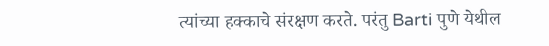त्यांच्या हक्काचे संरक्षण करते. परंतु Barti पुणे येथील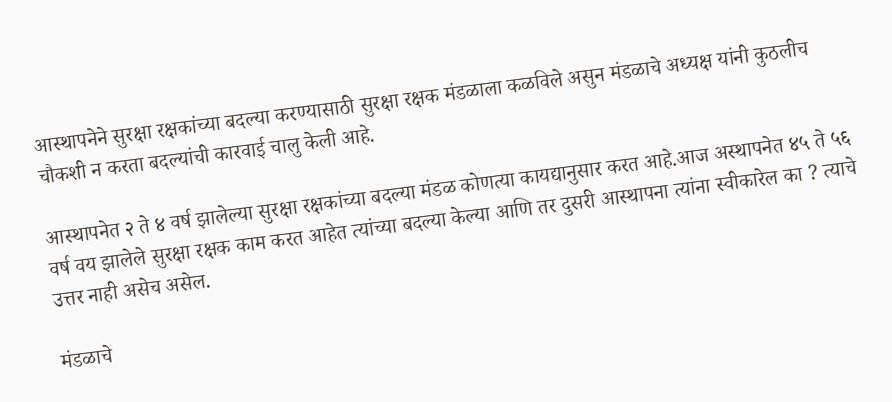आस्थापनेने सुरक्षा रक्षकांच्या बदल्या करण्यासाठी सुरक्षा रक्षक मंडळाला कळविले असुन मंडळाचे अध्यक्ष यांनी कुठलीच चौकशी न करता बदल्यांची कारवाई चालु केली आहे.

आस्थापनेत २ ते ४ वर्ष झालेल्या सुरक्षा रक्षकांच्या बदल्या मंडळ कोणत्या कायद्यानुसार करत आहे.आज अस्थापनेत ४५ ते ५६ वर्ष वय झालेले सुरक्षा रक्षक काम करत आहेत त्यांच्या बदल्या केल्या आणि तर दुसरी आस्थापना त्यांना स्वीकारेल का ? त्याचे उत्तर नाही असेच असेल.

मंडळाचे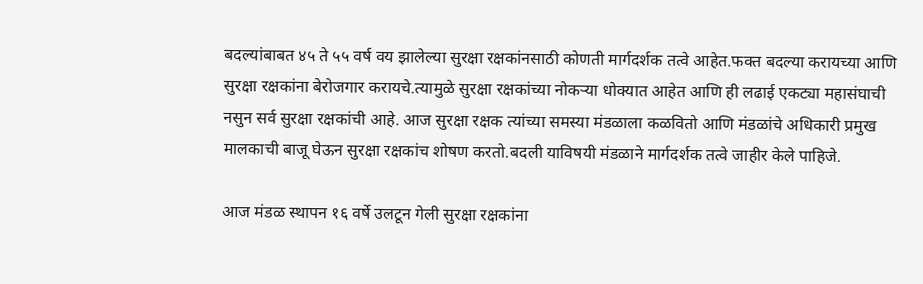बदल्यांबाबत ४५ ते ५५ वर्ष वय झालेल्या सुरक्षा रक्षकांनसाठी कोणती मार्गदर्शक तत्वे आहेत.फक्त बदल्या करायच्या आणि सुरक्षा रक्षकांना बेरोजगार करायचे.त्यामुळे सुरक्षा रक्षकांच्या नोकऱ्या धोक्यात आहेत आणि ही लढाई एकट्या महासंघाची नसुन सर्व सुरक्षा रक्षकांची आहे. आज सुरक्षा रक्षक त्यांच्या समस्या मंडळाला कळवितो आणि मंडळांचे अधिकारी प्रमुख मालकाची बाजू घेऊन सुरक्षा रक्षकांच शोषण करतो.बदली याविषयी मंडळाने मार्गदर्शक तत्वे जाहीर केले पाहिजे.

आज मंडळ स्थापन १६ वर्षे उलटून गेली सुरक्षा रक्षकांना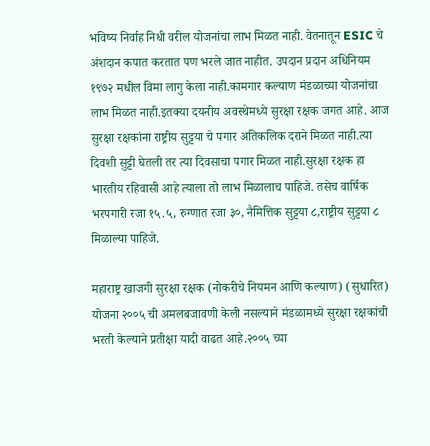भविष्य निर्वाह निधी वरील योजनांचा लाभ मिळत नाही. वेतनातून ESIC चे अंशदान कपात करतात पण भरले जात नाहीत. उपदान प्रदान अधिनियम १९७२ मधील विमा लागु केला नाही.कामगार कल्याण मंडळाच्या योजनांचा लाभ मिळत नाही.इतक्या दयनीय अवस्थेमध्ये सुरक्षा रक्षक जगत आहे. आज सुरक्षा रक्षकांना राष्ट्रीय सुट्टया चे पगार अतिकलिक दराने मिळत नाही.त्या दिवशी सुट्टी घेतली तर त्या दिवसाचा पगार मिळत नाही.सुरक्षा रक्षक हा भारतीय रहिवासी आहे त्याला तो लाभ मिळालाच पाहिजे. तसेच वार्षिक भरपगारी रजा १५.५, रुग्णात रजा ३०, नैमित्तिक सुट्टया ८,राष्ट्रीय सुट्टया ८ मिळाल्या पाहिजे.

महाराष्ट्र खाजगी सुरक्षा रक्षक (नोकरीचे नियमन आणि कल्याण) (सुधारित) योजना २००५ ची अमलबजावणी केली नसल्याने मंडळामध्ये सुरक्षा रक्षकांची भरती केल्याने प्रतीक्षा यादी वाढत आहे.२००५ च्या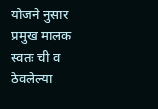योजने नुसार प्रमुख मालक स्वतः ची व ठेवलेल्या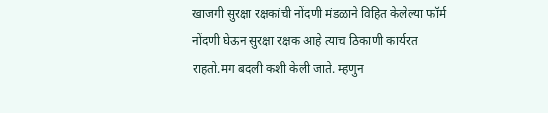खाजगी सुरक्षा रक्षकांची नोंदणी मंडळाने विहित केलेल्या फॉर्म नोंदणी घेऊन सुरक्षा रक्षक आहे त्याच ठिकाणी कार्यरत राहतो.मग बदली कशी केली जाते. म्हणुन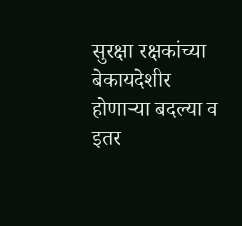सुरक्षा रक्षकांच्या बेकायदेशीर होणाऱ्या बदल्या व इतर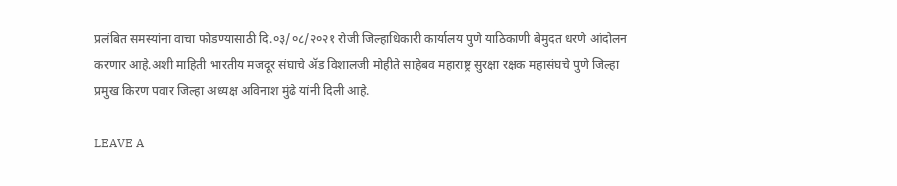प्रलंबित समस्यांना वाचा फोडण्यासाठी दि.०३/०८/२०२१ रोजी जिल्हाधिकारी कार्यालय पुणे याठिकाणी बेमुदत धरणे आंदोलन करणार आहे.अशी माहिती भारतीय मजदूर संघाचे ॲड विशालजी मोहीते साहेबव महाराष्ट्र सुरक्षा रक्षक महासंघचे पुणे जिल्हा प्रमुख किरण पवार जिल्हा अध्यक्ष अविनाश मुंढे यांनी दिली आहे.

LEAVE A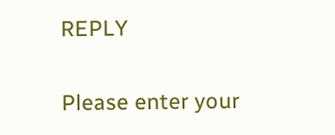REPLY

Please enter your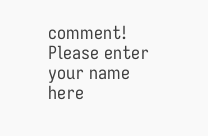comment!
Please enter your name here